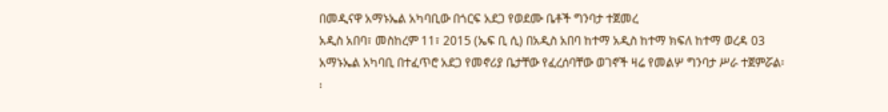በመዲናዋ አማኑኤል አካባቢው በጎርፍ አደጋ የወደሙ ቤቶች ግንባታ ተጀመረ
አዲስ አበባ፣ መስከረም 11፣ 2015 (ኤፍ ቢ ሲ) በአዲስ አበባ ከተማ አዲስ ከተማ ክፍለ ከተማ ወረዳ 03 አማኑኤል አካባቢ በተፈጥሮ አደጋ የመኖሪያ ቤታቸው የፈረሰባቸው ወገኖች ዛሬ የመልሦ ግንባታ ሥራ ተጀምሯል፡፡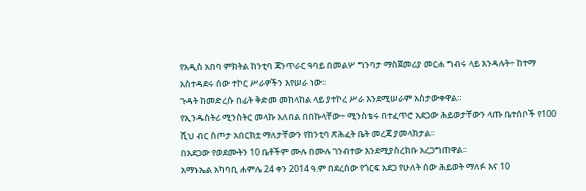የአዲስ አበባ ምክትል ከንቲባ ጃንጥራር ዓባይ በመልሦ ግንባታ ማስጀመሪያ መርሐ ግብሩ ላይ እንዳሉት÷ ከተማ አስተዳደሩ ሰው ተኮር ሥራዎችን እየሠራ ነው፡፡
ጉዳት ከመድረሱ በፊት ቅድመ መከላከል ላይ ያተኮረ ሥራ እንደሚሠራም አስታውቀዋል።
የኢንዱስትሪ ሚንስትር መላኩ አለበል በበኩላቸው÷ ሚንስቴሩ በተፈጥሮ አደጋው ሕይወታቸውን ላጡ ቤተሰቦች የ100 ሺህ ብር ስጦታ አበርክቷ ማለታቸውን የከንቲባ ጽሕፈት ቤት መረጃ ያመላክታል፡፡
በአደጋው የወደሙትን 10 ቤቶችም ሙሉ በሙሉ ገንብተው እንደሚያስረክቡ አረጋግጠዋል፡፡
አማኑኤል አካባቢ ሐምሌ 24 ቀን 2014 ዓ.ም በደረሰው የጎርፍ አደጋ የሁለት ሰው ሕይወት ማለፉ እና 10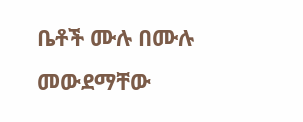ቤቶች ሙሉ በሙሉ መውደማቸው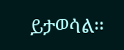ይታወሳል፡፡